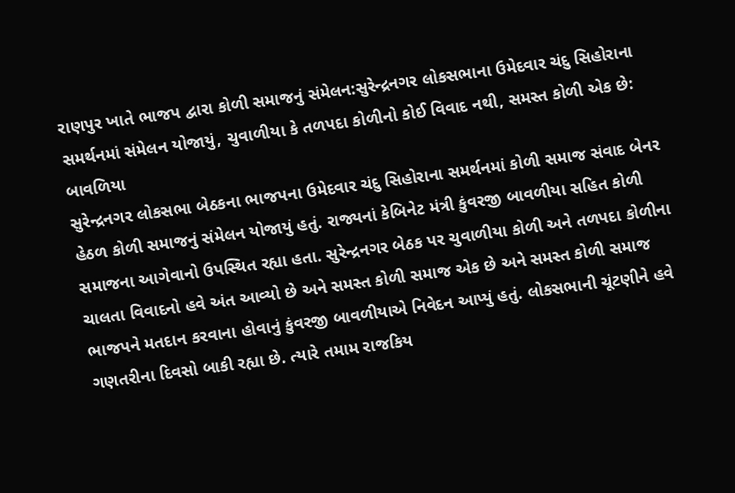રાણપુર ખાતે ભાજપ દ્વારા કોળી સમાજનું સંમેલન:સુરેન્દ્રનગર લોકસભાના ઉમેદવાર ચંદુ સિહોરાના સમર્થનમાં સંમેલન યોજાયું, ચુવાળીયા કે તળપદા કોળીનો કોઈ વિવાદ નથી, સમસ્ત કોળી એક છે: બાવળિયા
સુરેન્દ્રનગર લોકસભા બેઠકના ભાજપના ઉમેદવાર ચંદુ સિહોરાના સમર્થનમાં કોળી સમાજ સંવાદ બેનર હેઠળ કોળી સમાજનું સંમેલન યોજાયું હતું. રાજ્યનાં કેબિનેટ મંત્રી કુંવરજી બાવળીયા સહિત કોળી સમાજના આગેવાનો ઉપસ્થિત રહ્યા હતા. સુરેન્દ્રનગર બેઠક પર ચુવાળીયા કોળી અને તળપદા કોળીના ચાલતા વિવાદનો હવે અંત આવ્યો છે અને સમસ્ત કોળી સમાજ એક છે અને સમસ્ત કોળી સમાજ ભાજપને મતદાન કરવાના હોવાનું કુંવરજી બાવળીયાએ નિવેદન આપ્યું હતું. લોકસભાની ચૂંટણીને હવે ગણતરીના દિવસો બાકી રહ્યા છે. ત્યારે તમામ રાજકિય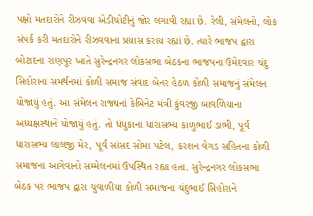પક્ષો મતદારોને રીઝવવા એડીચોટીનું જોર લગાવી રહ્યા છે. રેલી, સંમેલનો, લોક સંપર્ક કરી મતદારોને રીઝવવાના પ્રયાસ કરાય રહ્યાં છે. ત્યારે ભાજપ દ્વારા બોટાદના રાણપુર ખાતે સુરેન્દ્રનગર લોકસભા બેઠકના ભાજપના ઉમેદવાર ચંદુ સિહોરાના સમર્થનમાં કોળી સમાજ સંવાદ બેનર હેઠળ કોળી સમાજનું સંમેલન યોજાયું હતું. આ સંમેલન રાજ્યનાં કેબિનેટ મંત્રી કુંવરજી બાવળિયાના અધ્યક્ષસ્થાને યોજાયું હતું. તો ધંધુકાના ધારાસભ્ય કાળુભાઈ ડાભી, પૂર્વ ધારાસભ્ય લાલજી મેર, પૂર્વ સાંસદ સોમા પટેલ, કરશન વેગડ સહિતના કોળી સમાજના આગેવાનો સમ્મેલનમાં ઉપસ્થિત રહ્યા હતા. સુરેન્દ્રનગર લોકસભા બેઠક પર ભાજપ દ્વારા ચુવાળીયા કોળી સમાજના ચંદુભાઈ સિહોરાને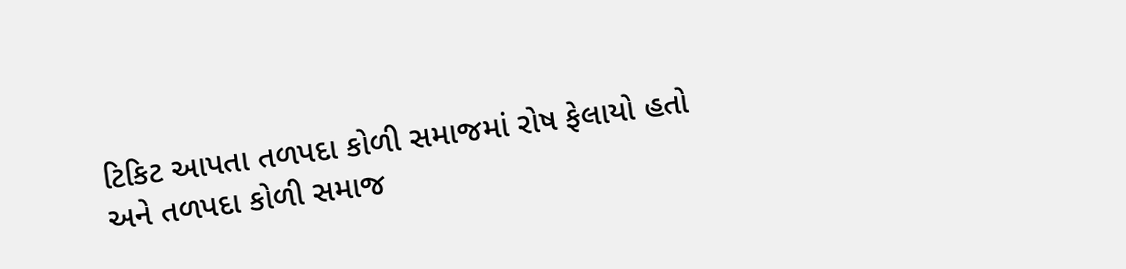ટિકિટ આપતા તળપદા કોળી સમાજમાં રોષ ફેલાયો હતો અને તળપદા કોળી સમાજ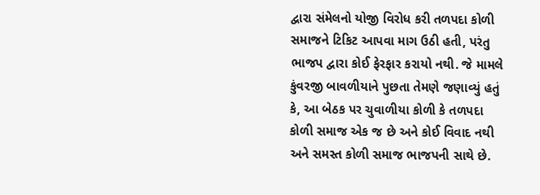દ્વારા સંમેલનો યોજી વિરોધ કરી તળપદા કોળી સમાજને ટિકિટ આપવા માગ ઉઠી હતી, પરંતુ ભાજપ દ્વારા કોઈ ફેરફાર કરાયો નથી. જે મામલે કુંવરજી બાવળીયાને પુછતા તેમણે જણાવ્યું હતું કે, આ બેઠક પર ચુવાળીયા કોળી કે તળપદા કોળી સમાજ એક જ છે અને કોઈ વિવાદ નથી અને સમસ્ત કોળી સમાજ ભાજપની સાથે છે.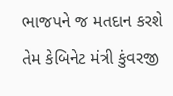ભાજપને જ મતદાન કરશે તેમ કેબિનેટ મંત્રી કુંવરજી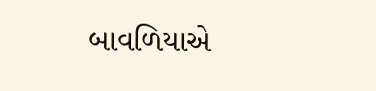બાવળિયાએ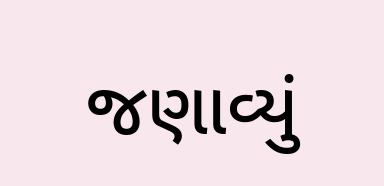જણાવ્યું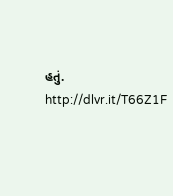હતું.
http://dlvr.it/T66Z1F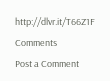http://dlvr.it/T66Z1F
Comments
Post a Comment